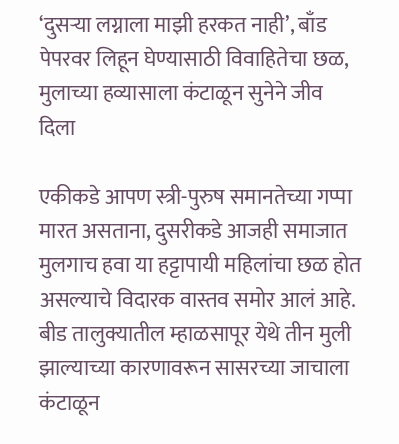‘दुसऱ्या लग्नाला माझी हरकत नाही’, बाँड पेपरवर लिहून घेण्यासाठी विवाहितेचा छळ, मुलाच्या हव्यासाला कंटाळून सुनेने जीव दिला

एकीकडे आपण स्त्री-पुरुष समानतेच्या गप्पा मारत असताना, दुसरीकडे आजही समाजात मुलगाच हवा या हट्टापायी महिलांचा छळ होत असल्याचे विदारक वास्तव समोर आलं आहे. बीड तालुक्यातील म्हाळसापूर येथे तीन मुली झाल्याच्या कारणावरून सासरच्या जाचाला कंटाळून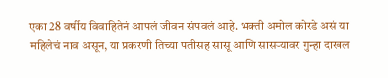एका 28 वर्षीय विवाहितेनं आपलं जीवन संपवलं आहे. भक्ती अमोल कोरडे असं या महिलेचं नाव असून, या प्रकरणी तिच्या पतीसह सासू आणि सासऱ्यावर गुन्हा दाखल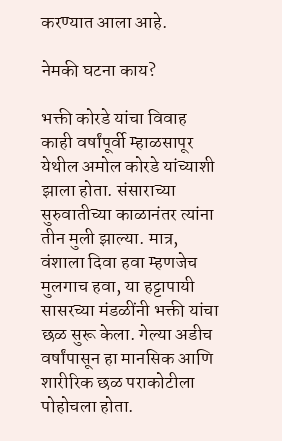करण्यात आला आहे.

नेमकी घटना काय?

भक्ती कोरडे यांचा विवाह काही वर्षांपूर्वी म्हाळसापूर येथील अमोल कोरडे यांच्याशी झाला होता. संसाराच्या सुरुवातीच्या काळानंतर त्यांना तीन मुली झाल्या. मात्र, वंशाला दिवा हवा म्हणजेच मुलगाच हवा, या हट्टापायी सासरच्या मंडळींनी भक्ती यांचा छळ सुरू केला. गेल्या अडीच वर्षांपासून हा मानसिक आणि शारीरिक छळ पराकोटीला पोहोचला होता.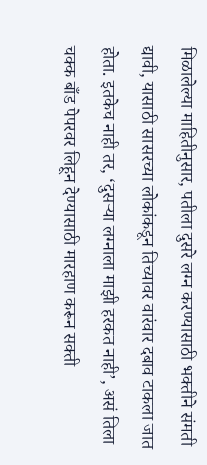मिळालेल्या माहितीनुसार, पतीला दुसरे लग्न करण्यासाठी भक्तीने संमती द्यावी, यासाठी सासरच्या लोकांकडून तिच्यावर वारंवार दबाव टाकला जात होता. इतकेच नाही तर, ‘दुसऱ्या लग्नाला माझी हरकत नाही’, असं तिला चक्क बाँड पेपरवर लिहून देण्यासाठी मारहाण करून सक्ती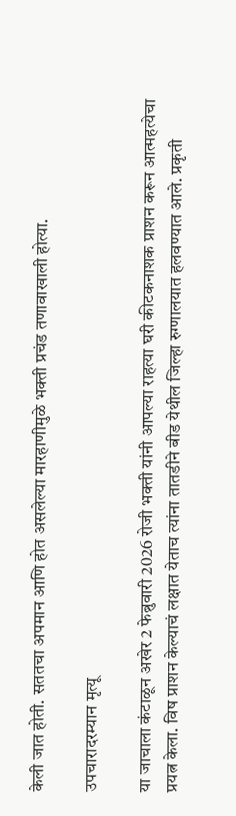केली जात होती. सततचा अपमान आणि होत असलेल्या मारहाणीमुळे भक्ती प्रचंड तणावाखाली होत्या.

उपचारादरम्यान मृत्यू

या जाचाला कंटाळून अखेर 2 फेब्रुवारी 2026 रोजी भक्ती यांनी आपल्या राहत्या घरी कीटकनाशक प्राशन करून आत्महत्येचा प्रयत्न केला. विष प्राशन केल्याचं लक्षात येताच त्यांना तातडीने बीड येथील जिल्हा रुग्णालयात हलवण्यात आले. प्रकृती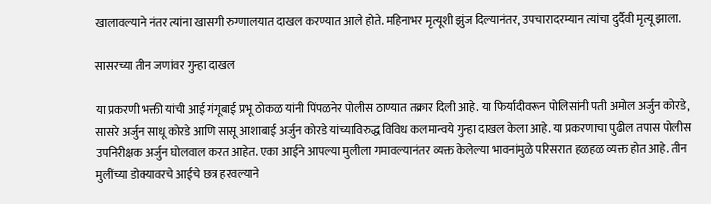खालावल्याने नंतर त्यांना खासगी रुग्णालयात दाखल करण्यात आले होते. महिनाभर मृत्यूशी झुंज दिल्यानंतर, उपचारादरम्यान त्यांचा दुर्दैवी मृत्यू झाला.

सासरच्या तीन जणांवर गुन्हा दाखल

या प्रकरणी भक्ती यांची आई गंगूबाई प्रभू ठोकळ यांनी पिंपळनेर पोलीस ठाण्यात तक्रार दिली आहे. या फिर्यादीवरून पोलिसांनी पती अमोल अर्जुन कोरडे, सासरे अर्जुन साधू कोरडे आणि सासू आशाबाई अर्जुन कोरडे यांच्याविरुद्ध विविध कलमान्वये गुन्हा दाखल केला आहे. या प्रकरणाचा पुढील तपास पोलीस उपनिरीक्षक अर्जुन घोलवाल करत आहेत. एका आईने आपल्या मुलीला गमावल्यानंतर व्यक्त केलेल्या भावनांमुळे परिसरात हळहळ व्यक्त होत आहे. तीन मुलींच्या डोक्यावरचे आईचे छत्र हरवल्याने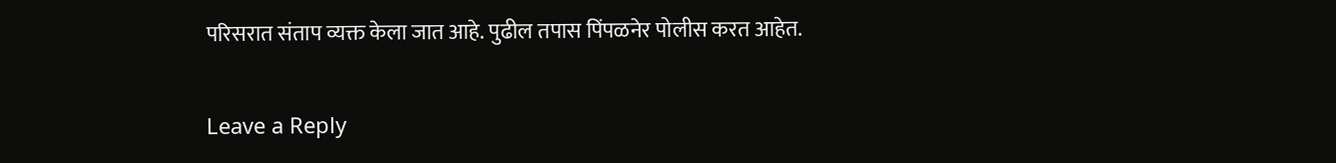परिसरात संताप व्यक्त केला जात आहे. पुढील तपास पिंपळनेर पोलीस करत आहेत.

Leave a Reply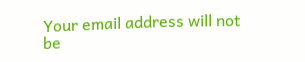Your email address will not be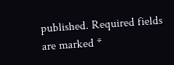published. Required fields are marked *